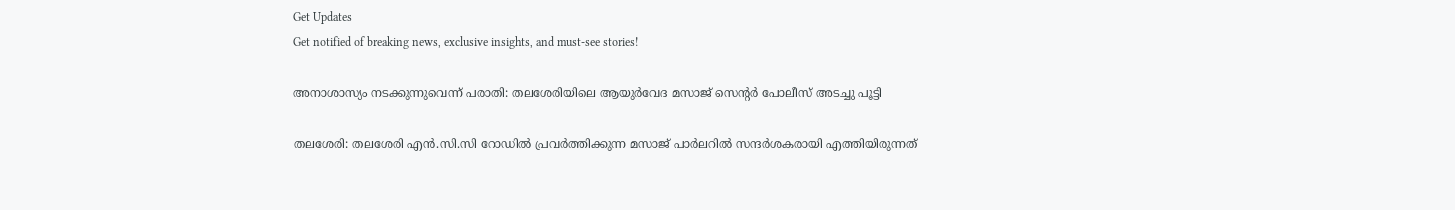Get Updates
Get notified of breaking news, exclusive insights, and must-see stories!

അനാശാസ്യം നടക്കുന്നുവെന്ന് പരാതി: തലശേരിയിലെ ആയുര്‍വേദ മസാജ് സെന്റര്‍ പോലീസ് അടച്ചു പൂട്ടി

തലശേരി: തലശേരി എന്‍.സി.സി റോഡില്‍ പ്രവര്‍ത്തിക്കുന്ന മസാജ് പാര്‍ലറില്‍ സന്ദര്‍ശകരായി എത്തിയിരുന്നത്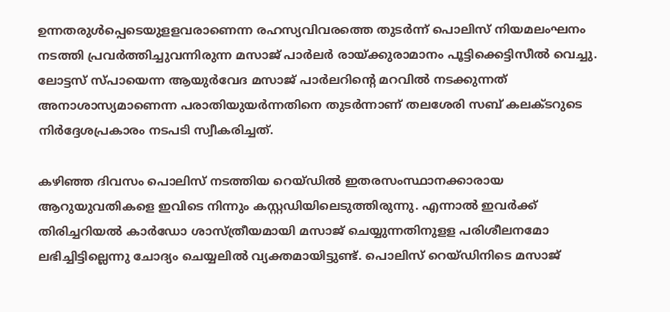ഉന്നതരുള്‍പ്പെടെയുളളവരാണെന്ന രഹസ്യവിവരത്തെ തുടര്‍ന്ന് പൊലിസ് നിയമലംഘനം നടത്തി പ്രവര്‍ത്തിച്ചുവന്നിരുന്ന മസാജ് പാര്‍ലര്‍ രായ്ക്കുരാമാനം പൂട്ടിക്കെട്ടിസീല്‍ വെച്ചു. ലോട്ടസ് സ്പായെന്ന ആയുര്‍വേദ മസാജ് പാര്‍ലറിന്റെ മറവില്‍ നടക്കുന്നത് അനാശാസ്യമാണെന്ന പരാതിയുയര്‍ന്നതിനെ തുടര്‍ന്നാണ് തലശേരി സബ് കലക്ടറുടെ നിര്‍ദ്ദേശപ്രകാരം നടപടി സ്വീകരിച്ചത്.

കഴിഞ്ഞ ദിവസം പൊലിസ് നടത്തിയ റെയ്ഡില്‍ ഇതരസംസ്ഥാനക്കാരായ ആറുയുവതികളെ ഇവിടെ നിന്നും കസ്റ്റഡിയിലെടുത്തിരുന്നു. എന്നാല്‍ ഇവര്‍ക്ക് തിരിച്ചറിയല്‍ കാര്‍ഡോ ശാസ്ത്രീയമായി മസാജ് ചെയ്യുന്നതിനുളള പരിശീലനമോ ലഭിച്ചിട്ടില്ലെന്നു ചോദ്യം ചെയ്യലില്‍ വ്യക്തമായിട്ടുണ്ട്. പൊലിസ് റെയ്ഡിനിടെ മസാജ്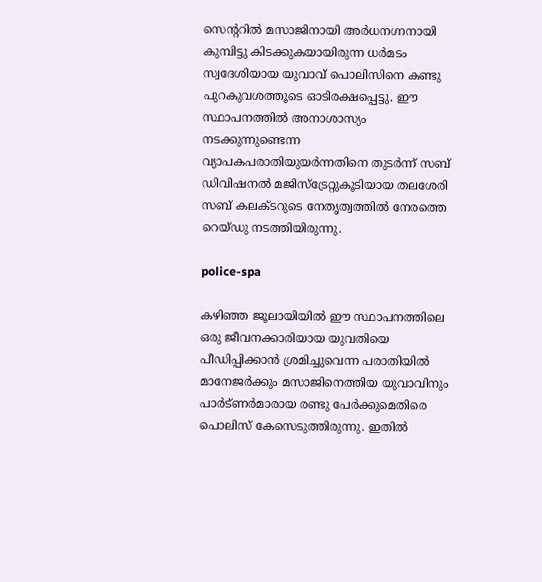സെന്ററില്‍ മസാജിനായി അര്‍ധനഗ്നനായി കുമ്പിട്ടു കിടക്കുകയായിരുന്ന ധര്‍മടം സ്വദേശിയായ യുവാവ് പൊലിസിനെ കണ്ടു പുറകുവശത്തൂടെ ഓടിരക്ഷപ്പെട്ടു. ഈ സ്ഥാപനത്തില്‍ അനാശാസ്യം നടക്കുന്നുണ്ടെന്ന വ്യാപകപരാതിയുയര്‍ന്നതിനെ തുടര്‍ന്ന് സബ് ഡിവിഷനല്‍ മജിസ്ട്രേറ്റുകൂടിയായ തലശേരി സബ് കലക്ടറുടെ നേതൃത്വത്തില്‍ നേരത്തെ റെയ്ഡു നടത്തിയിരുന്നു.

police-spa

കഴിഞ്ഞ ജൂലായിയില്‍ ഈ സ്ഥാപനത്തിലെ ഒരു ജീവനക്കാരിയായ യുവതിയെ പീഡിപ്പിക്കാന്‍ ശ്രമിച്ചുവെന്ന പരാതിയില്‍ മാനേജര്‍ക്കും മസാജിനെത്തിയ യുവാവിനും പാര്‍ട്ണര്‍മാരായ രണ്ടു പേര്‍ക്കുമെതിരെ പൊലിസ് കേസെടുത്തിരുന്നു. ഇതില്‍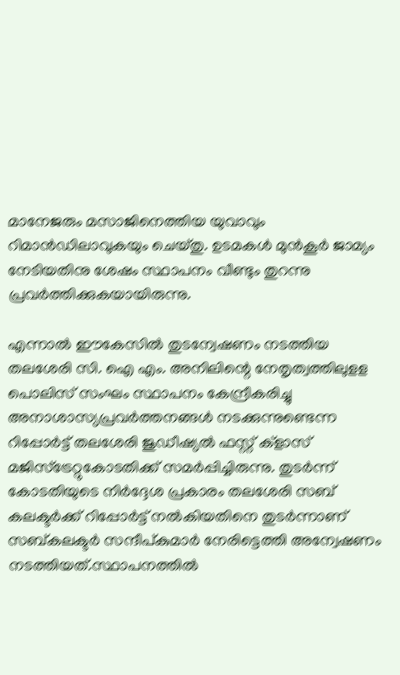മാനേജരും മസാജിനെത്തിയ യുവാവും റിമാന്‍ഡിലാവുകയും ചെയ്തു. ഉടമകള്‍ മുന്‍കൂര്‍ ജാമ്യം നേടിയതിനു ശേഷം സ്ഥാപനം വീണ്ടും തുറന്നു പ്രവര്‍ത്തിക്കുകയായിരുന്നു.

എന്നാല്‍ ഈകേസില്‍ തുടന്വേഷണം നടത്തിയ തലശേരി സി. ഐ എം. അനിലിന്റെ നേതൃത്വത്തിലുളള പൊലിസ് സംഘം സ്ഥാപനം കേന്ദ്രീകരിച്ചു അനാശാസ്യപ്രവര്‍ത്തനങ്ങള്‍ നടക്കുന്നുണ്ടെന്ന റിപ്പോര്‍ട്ട് തലശേരി ജുഡീഷ്യല്‍ ഫസ്റ്റ് ക്ളാസ് മജിസ്ട്രേറ്റുകോടതിക്ക് സമര്‍പ്പിച്ചിരുന്നു. തുടര്‍ന്ന് കോടതിയുടെ നിര്‍ദ്ദേശ പ്രകാരം തലശേരി സബ് കലക്ടര്‍ക്ക് റിപ്പോര്‍ട്ട് നല്‍കിയതിനെ തുടര്‍ന്നാണ് സബ്കലക്ടര്‍ സന്ദീപ്കുമാര്‍ നേരിട്ടെത്തി അന്വേഷണം നടത്തിയത്.സ്ഥാപനത്തില്‍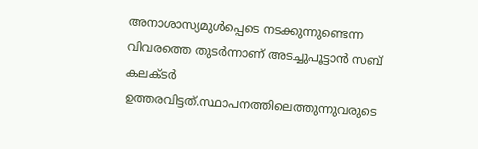അനാശാസ്യമുള്‍പ്പെടെ നടക്കുന്നുണ്ടെന്ന വിവരത്തെ തുടര്‍ന്നാണ് അടച്ചുപൂട്ടാന്‍ സബ് കലക്ടര്‍ ഉത്തരവിട്ടത്.സ്ഥാപനത്തിലെത്തുന്നുവരുടെ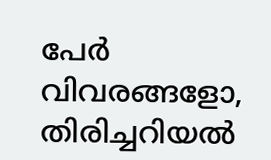പേര്‍ വിവരങ്ങളോ, തിരിച്ചറിയല്‍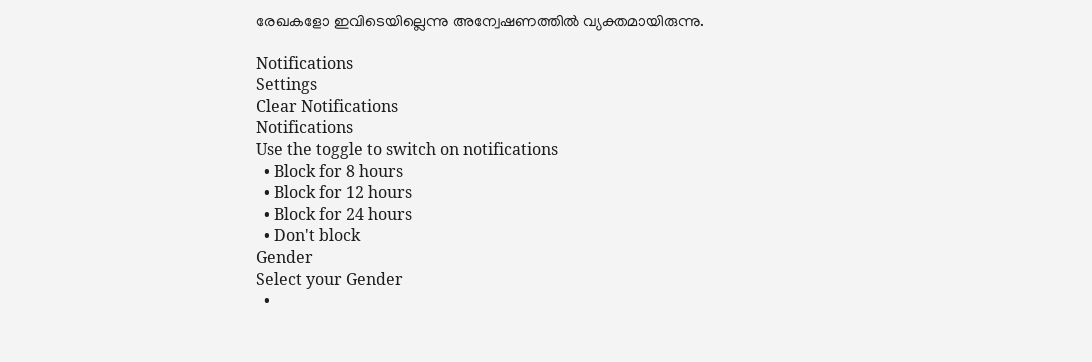രേഖകളോ ഇവിടെയില്ലെന്നു അന്വേഷണത്തില്‍ വ്യക്തമായിരുന്നു.

Notifications
Settings
Clear Notifications
Notifications
Use the toggle to switch on notifications
  • Block for 8 hours
  • Block for 12 hours
  • Block for 24 hours
  • Don't block
Gender
Select your Gender
  •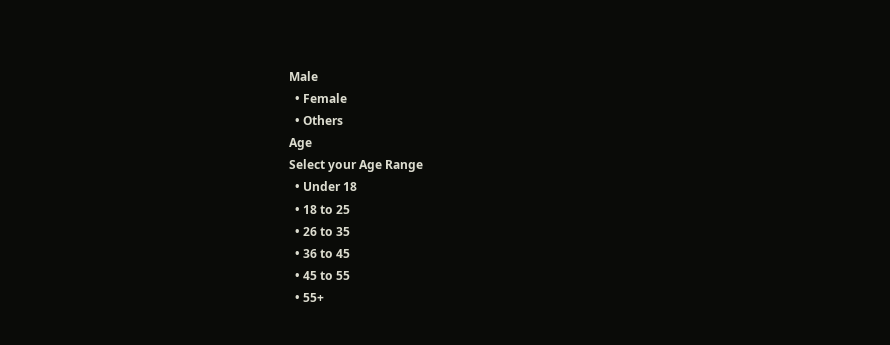Male
  • Female
  • Others
Age
Select your Age Range
  • Under 18
  • 18 to 25
  • 26 to 35
  • 36 to 45
  • 45 to 55
  • 55+